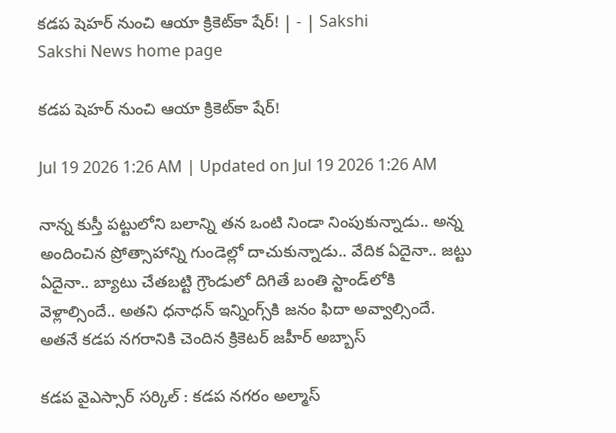కడప షెహర్‌ నుంచి ఆయా క్రికెట్‌కా షేర్‌! | - | Sakshi
Sakshi News home page

కడప షెహర్‌ నుంచి ఆయా క్రికెట్‌కా షేర్‌!

Jul 19 2026 1:26 AM | Updated on Jul 19 2026 1:26 AM

నాన్న కుస్తీ పట్టులోని బలాన్ని తన ఒంటి నిండా నింపుకున్నాడు.. అన్న అందించిన ప్రోత్సాహాన్ని గుండెల్లో దాచుకున్నాడు.. వేదిక ఏదైనా.. జట్టు ఏదైనా.. బ్యాటు చేతబట్టి గ్రౌండులో దిగితే బంతి స్టాండ్‌లోకి వెళ్లాల్సిందే.. అతని ధనాధన్‌ ఇన్నింగ్స్‌కి జనం ఫిదా అవ్వాల్సిందే. అతనే కడప నగరానికి చెందిన క్రికెటర్‌ జహీర్‌ అబ్బాస్‌

కడప వైఎస్సార్‌ సర్కిల్‌ : కడప నగరం అల్మాస్‌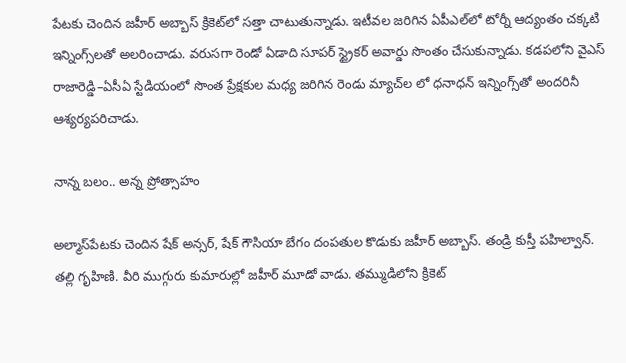పేటకు చెందిన జహీర్‌ అబ్బాస్‌ క్రికెట్‌లో సత్తా చాటుతున్నాడు. ఇటీవల జరిగిన ఏపీఎల్‌లో టోర్నీ ఆద్యంతం చక్కటి ఇన్నింగ్స్‌లతో అలరించాడు. వరుసగా రెండో ఏడాది సూపర్‌ స్ట్రైకర్‌ అవార్డు సొంతం చేసుకున్నాడు. కడపలోని వైఎస్‌ రాజారెడ్డి–ఏసీఏ స్టేడియంలో సొంత ప్రేక్షకుల మధ్య జరిగిన రెండు మ్యాచ్‌ల లో ధనాధన్‌ ఇన్నింగ్స్‌తో అందరినీ ఆశ్యర్యపరిచాడు.

నాన్న బలం.. అన్న ప్రోత్సాహం

అల్మాస్‌పేటకు చెందిన షేక్‌ అన్సర్‌, షేక్‌ గౌసియా బేగం దంపతుల కొడుకు జహీర్‌ అబ్బాస్‌. తండ్రి కుస్తీ పహిల్వాన్‌. తల్లి గృహిణి. వీరి ముగ్గురు కుమారుల్లో జహీర్‌ మూడో వాడు. తమ్ముడిలోని క్రికెట్‌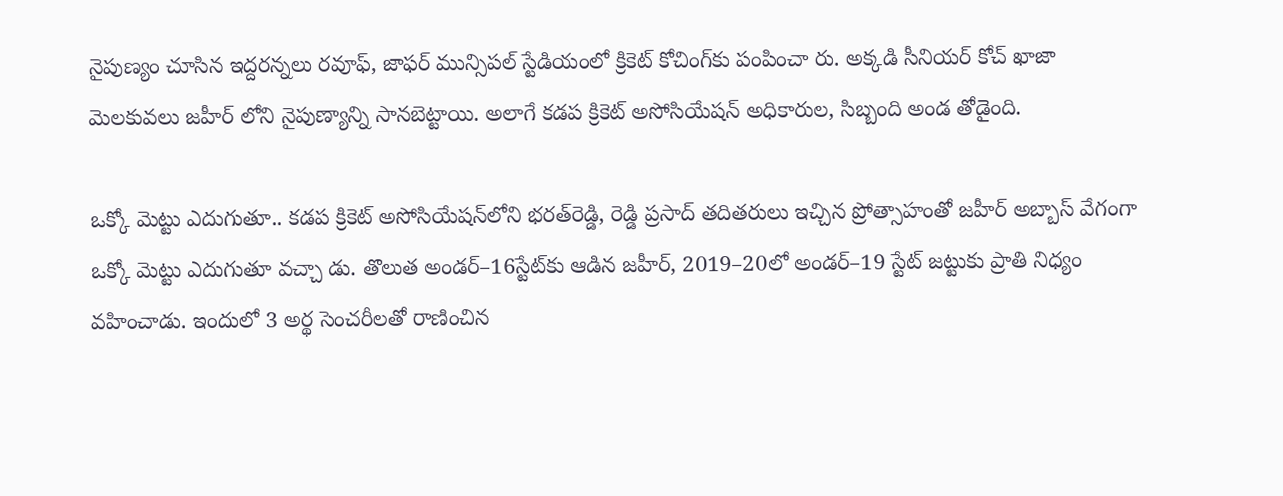నైపుణ్యం చూసిన ఇద్దరన్నలు రవూఫ్‌, జాఫర్‌ మున్సిపల్‌ స్టేడియంలో క్రికెట్‌ కోచింగ్‌కు పంపించా రు. అక్కడి సీనియర్‌ కోచ్‌ ఖాజా మెలకువలు జహీర్‌ లోని నైపుణ్యాన్ని సానబెట్టాయి. అలాగే కడప క్రికెట్‌ అసోసియేషన్‌ అధికారుల, సిబ్బంది అండ తోడైంది.

ఒక్కో మెట్టు ఎదుగుతూ.. కడప క్రికెట్‌ అసోసియేషన్‌లోని భరత్‌రెడ్డి, రెడ్డి ప్రసాద్‌ తదితరులు ఇచ్చిన ప్రోత్సాహంతో జహీర్‌ అబ్బాస్‌ వేగంగా ఒక్కో మెట్టు ఎదుగుతూ వచ్చా డు. తొలుత అండర్‌–16స్టేట్‌కు ఆడిన జహీర్‌, 2019–20లో అండర్‌–19 స్టేట్‌ జట్టుకు ప్రాతి నిధ్యం వహించాడు. ఇందులో 3 అర్థ సెంచరీలతో రాణించిన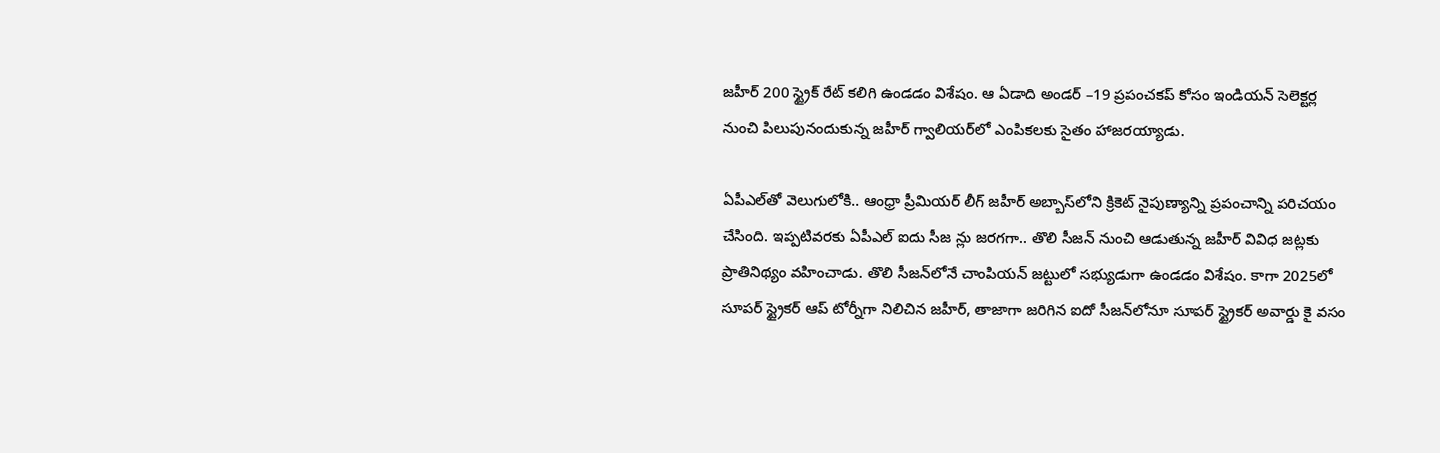జహీర్‌ 200 స్ట్రైక్‌ రేట్‌ కలిగి ఉండడం విశేషం. ఆ ఏడాది అండర్‌ –19 ప్రపంచకప్‌ కోసం ఇండియన్‌ సెలెక్టర్ల నుంచి పిలుపునందుకున్న జహీర్‌ గ్వాలియర్‌లో ఎంపికలకు సైతం హాజరయ్యాడు.

ఏపీఎల్‌తో వెలుగులోకి.. ఆంధ్రా ప్రీమియర్‌ లీగ్‌ జహీర్‌ అబ్బాస్‌లోని క్రికెట్‌ నైపుణ్యాన్ని ప్రపంచాన్ని పరిచయం చేసింది. ఇప్పటివరకు ఏపీఎల్‌ ఐదు సీజ న్లు జరగగా.. తొలి సీజన్‌ నుంచి ఆడుతున్న జహీర్‌ వివిధ జట్లకు ప్రాతినిథ్యం వహించాడు. తొలి సీజన్‌లోనే చాంపియన్‌ జట్టులో సభ్యుడుగా ఉండడం విశేషం. కాగా 2025లో సూపర్‌ స్ట్రైకర్‌ ఆప్‌ టోర్నీగా నిలిచిన జహీర్‌, తాజాగా జరిగిన ఐదో సీజన్‌లోనూ సూపర్‌ స్ట్రైకర్‌ అవార్డు కై వసం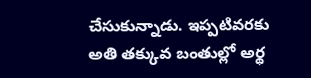చేసుకున్నాడు. ఇప్పటివరకు అతి తక్కువ బంతుల్లో అర్థ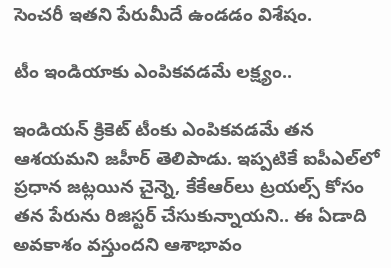సెంచరీ ఇతని పేరుమీదే ఉండడం విశేషం.

టీం ఇండియాకు ఎంపికవడమే లక్ష్యం..

ఇండియన్‌ క్రికెట్‌ టీంకు ఎంపికవడమే తన ఆశయమని జహీర్‌ తెలిపాడు. ఇప్పటికే ఐపీఎల్‌లో ప్రధాన జట్లయిన చైన్నె, కేకేఆర్‌లు ట్రయల్స్‌ కోసం తన పేరును రిజిస్టర్‌ చేసుకున్నాయని.. ఈ ఏడాది అవకాశం వస్తుందని ఆశాభావం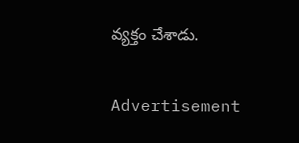వ్యక్తం చేశాడు.

Advertisement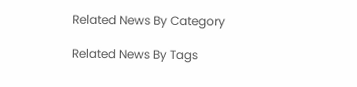Related News By Category

Related News By Tags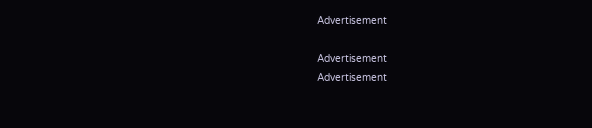Advertisement

Advertisement
Advertisement